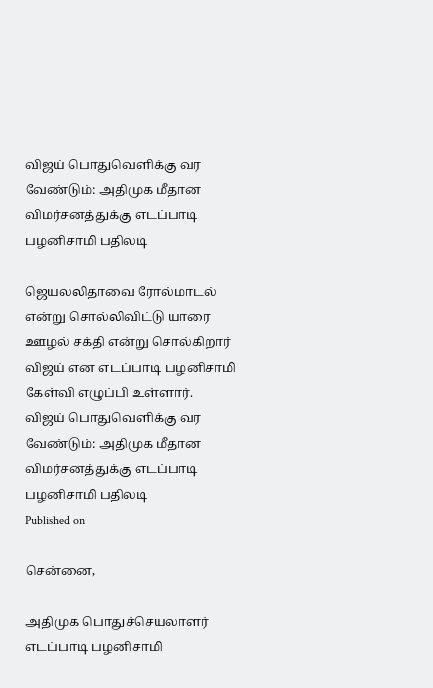விஜய் பொதுவெளிக்கு வர வேண்டும்: அதிமுக மீதான விமர்சனத்துக்கு எடப்பாடி பழனிசாமி பதிலடி

ஜெயலலிதாவை ரோல்மாடல் என்று சொல்லிவிட்டு யாரை ஊழல் சக்தி என்று சொல்கிறார் விஜய் என எடப்பாடி பழனிசாமி கேள்வி எழுப்பி உள்ளார்.
விஜய் பொதுவெளிக்கு வர வேண்டும்: அதிமுக மீதான விமர்சனத்துக்கு எடப்பாடி பழனிசாமி பதிலடி
Published on

சென்னை,

அதிமுக பொதுச்செயலாளர் எடப்பாடி பழனிசாமி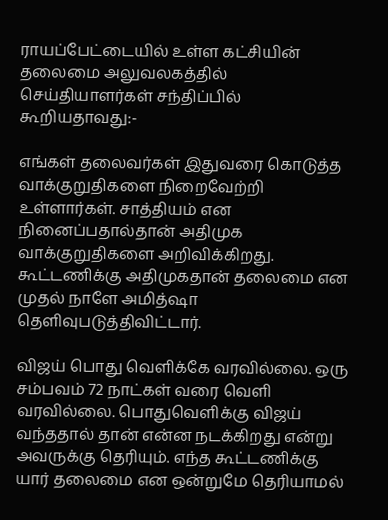ராயப்பேட்டையில் உள்ள கட்சியின் தலைமை அலுவலகத்தில் செய்தியாளர்கள் சந்திப்பில் கூறியதாவது:-

எங்கள் தலைவர்கள் இதுவரை கொடுத்த வாக்குறுதிகளை நிறைவேற்றி உள்ளார்கள். சாத்தியம் என நினைப்பதால்தான் அதிமுக வாக்குறுதிகளை அறிவிக்கிறது. கூட்டணிக்கு அதிமுகதான் தலைமை என முதல் நாளே அமித்ஷா தெளிவுபடுத்திவிட்டார்.

விஜய் பொது வெளிக்கே வரவில்லை. ஒரு சம்பவம் 72 நாட்கள் வரை வெளி வரவில்லை. பொதுவெளிக்கு விஜய் வந்ததால் தான் என்ன நடக்கிறது என்று அவருக்கு தெரியும். எந்த கூட்டணிக்கு யார் தலைமை என ஒன்றுமே தெரியாமல்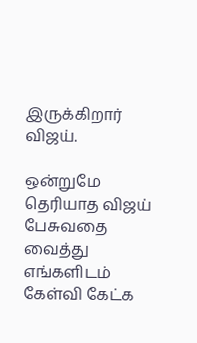இருக்கிறார் விஜய்.

ஒன்றுமே தெரியாத விஜய் பேசுவதை வைத்து எங்களிடம் கேள்வி கேட்க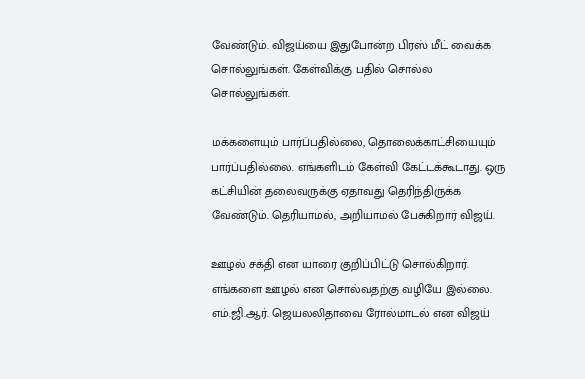வேண்டும். விஜய்யை இதுபோன்ற பிரஸ் மீட் வைக்க சொல்லுங்கள். கேள்விக்கு பதில் சொல்ல சொல்லுங்கள்.

மக்களையும் பார்ப்பதில்லை, தொலைக்காட்சியையும் பார்ப்பதில்லை. எங்களிடம் கேள்வி கேட்டக்கூடாது. ஒரு கட்சியின் தலைவருக்கு ஏதாவது தெரிந்திருக்க வேண்டும். தெரியாமல், அறியாமல் பேசுகிறார் விஜய்.

ஊழல் சக்தி என யாரை குறிப்பிட்டு சொல்கிறார். எங்களை ஊழல் என சொல்வதற்கு வழியே இல்லை. எம்.ஜி.ஆர். ஜெயலலிதாவை ரோல்மாடல் என விஜய்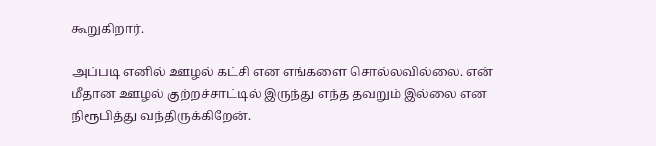கூறுகிறார்.

அப்படி எனில் ஊழல் கட்சி என எங்களை சொல்லவில்லை. என் மீதான ஊழல் குற்றச்சாட்டில் இருந்து எந்த தவறும் இல்லை என நிரூபித்து வந்திருக்கிறேன்.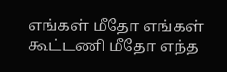எங்கள் மீதோ எங்கள் கூட்டணி மீதோ எந்த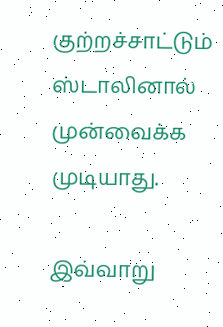குற்றச்சாட்டும் ஸ்டாலினால் முன்வைக்க முடியாது.

இவ்வாறு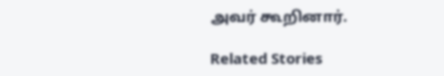அவர் கூறினார்.

Related Stories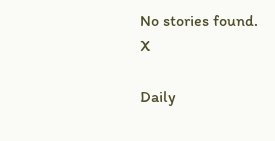No stories found.
X

Daily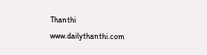Thanthi
www.dailythanthi.com